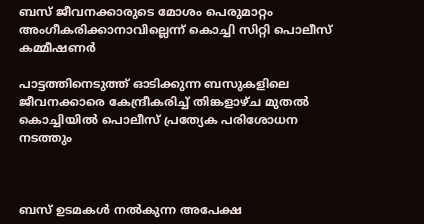ബസ് ജീവനക്കാരുടെ മോശം പെരുമാറ്റം അംഗീകരിക്കാനാവില്ലെന്ന് കൊച്ചി സിറ്റി പൊലീസ് കമ്മീഷണര്‍

പാട്ടത്തിനെടുത്ത് ഓടിക്കുന്ന ബസുകളിലെ ജീവനക്കാരെ കേന്ദ്രീകരിച്ച് തിങ്കളാഴ്ച മുതല്‍ കൊച്ചിയില്‍ പൊലീസ് പ്രത്യേക പരിശോധന നടത്തും



ബസ് ഉടമകള്‍ നല്‍കുന്ന അപേക്ഷ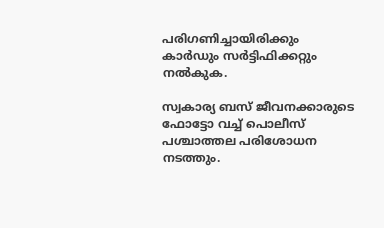പരിഗണിച്ചായിരിക്കും കാര്‍ഡും സര്‍ട്ടിഫിക്കറ്റും നല്‍കുക.

സ്വകാര്യ ബസ് ജീവനക്കാരുടെ ഫോട്ടോ വച്ച് പൊലീസ് പശ്ചാത്തല പരിശോധന നടത്തും.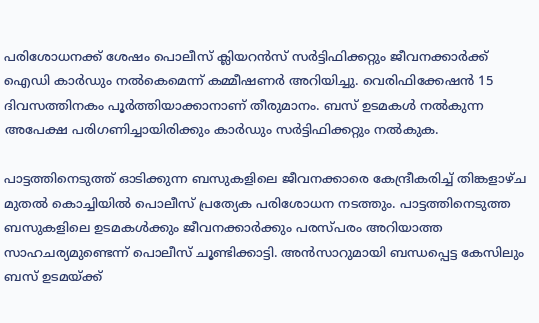പരിശോധനക്ക് ശേഷം പൊലീസ് ക്ലിയറന്‍സ് സര്‍ട്ടിഫിക്കറ്റും ജീവനക്കാര്‍ക്ക് ഐഡി കാര്‍ഡും നല്‍കെമെന്ന് കമ്മീഷണര്‍ അറിയിച്ചു. വെരിഫിക്കേഷന്‍ 15 ദിവസത്തിനകം പൂര്‍ത്തിയാക്കാനാണ് തീരുമാനം. ബസ് ഉടമകള്‍ നല്‍കുന്ന അപേക്ഷ പരിഗണിച്ചായിരിക്കും കാര്‍ഡും സര്‍ട്ടിഫിക്കറ്റും നല്‍കുക.

പാട്ടത്തിനെടുത്ത് ഓടിക്കുന്ന ബസുകളിലെ ജീവനക്കാരെ കേന്ദ്രീകരിച്ച് തിങ്കളാഴ്ച മുതല്‍ കൊച്ചിയില്‍ പൊലീസ് പ്രത്യേക പരിശോധന നടത്തും. പാട്ടത്തിനെടുത്ത ബസുകളിലെ ഉടമകള്‍ക്കും ജീവനക്കാര്‍ക്കും പരസ്പരം അറിയാത്ത സാഹചര്യമുണ്ടെന്ന് പൊലീസ് ചൂണ്ടിക്കാട്ടി. അന്‍സാറുമായി ബന്ധപ്പെട്ട കേസിലും ബസ് ഉടമയ്ക്ക്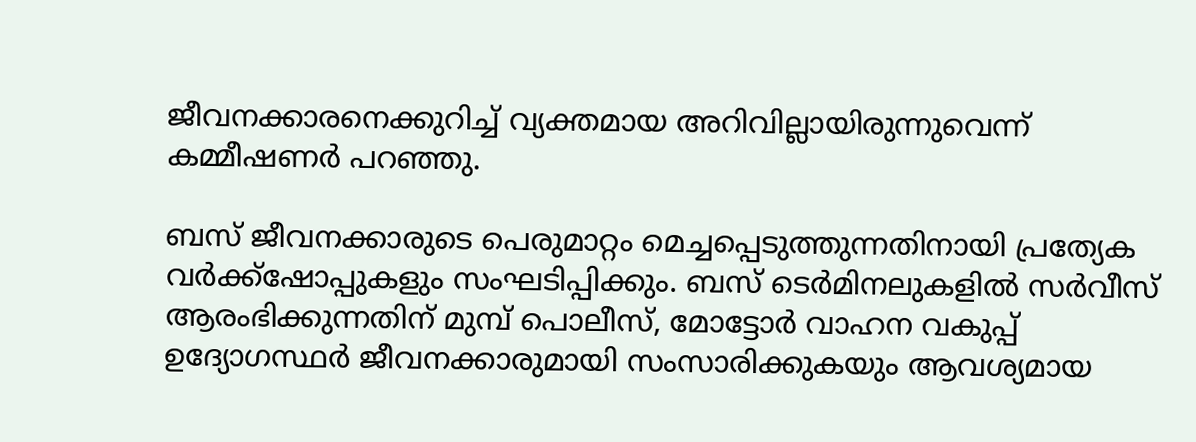ജീവനക്കാരനെക്കുറിച്ച് വ്യക്തമായ അറിവില്ലായിരുന്നുവെന്ന് കമ്മീഷണര്‍ പറഞ്ഞു.

ബസ് ജീവനക്കാരുടെ പെരുമാറ്റം മെച്ചപ്പെടുത്തുന്നതിനായി പ്രത്യേക വര്‍ക്ക്‌ഷോപ്പുകളും സംഘടിപ്പിക്കും. ബസ് ടെര്‍മിനലുകളില്‍ സര്‍വീസ് ആരംഭിക്കുന്നതിന് മുമ്പ് പൊലീസ്, മോട്ടോര്‍ വാഹന വകുപ്പ് ഉദ്യോഗസ്ഥര്‍ ജീവനക്കാരുമായി സംസാരിക്കുകയും ആവശ്യമായ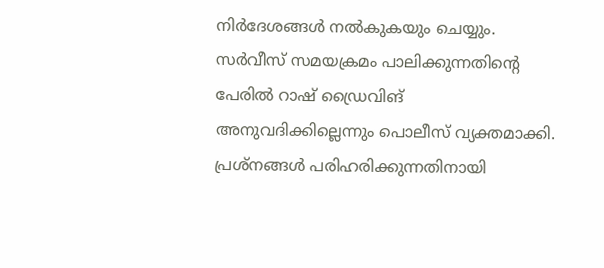നിര്‍ദേശങ്ങള്‍ നല്‍കുകയും ചെയ്യും. സര്‍വീസ് സമയക്രമം പാലിക്കുന്നതിന്റെ പേരില്‍ റാഷ് ഡ്രൈവിങ് അനുവദിക്കില്ലെന്നും പൊലീസ് വ്യക്തമാക്കി. പ്രശ്നങ്ങള്‍ പരിഹരിക്കുന്നതിനായി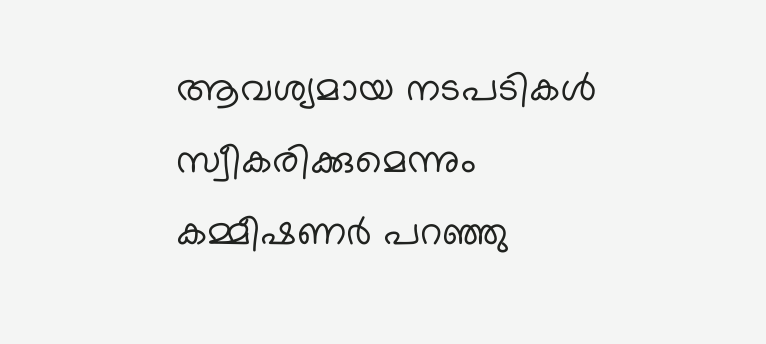ആവശ്യമായ നടപടികള്‍ സ്വീകരിക്കുമെന്നും കമ്മീഷണര്‍ പറഞ്ഞു